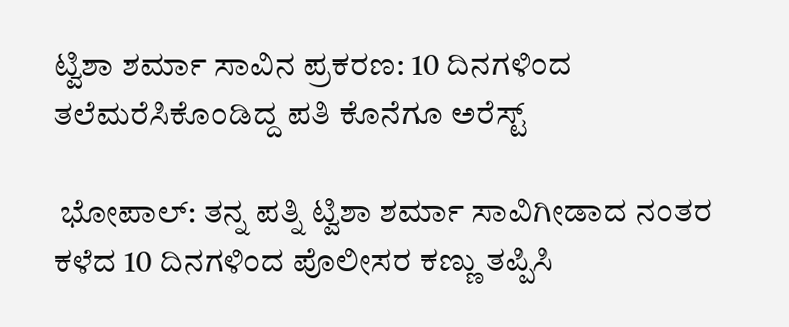ಟ್ವಿಶಾ ಶರ್ಮಾ ಸಾವಿನ ಪ್ರಕರಣ: 10 ದಿನಗಳಿಂದ ತಲೆಮರೆಸಿಕೊಂಡಿದ್ದ ಪತಿ ಕೊನೆಗೂ ಅರೆಸ್ಟ್

 ಭೋಪಾಲ್: ತನ್ನ ಪತ್ನಿ ಟ್ವಿಶಾ ಶರ್ಮಾ ಸಾವಿಗೀಡಾದ ನಂತರ ಕಳೆದ 10 ದಿನಗಳಿಂದ ಪೊಲೀಸರ ಕಣ್ಣು ತಪ್ಪಿಸಿ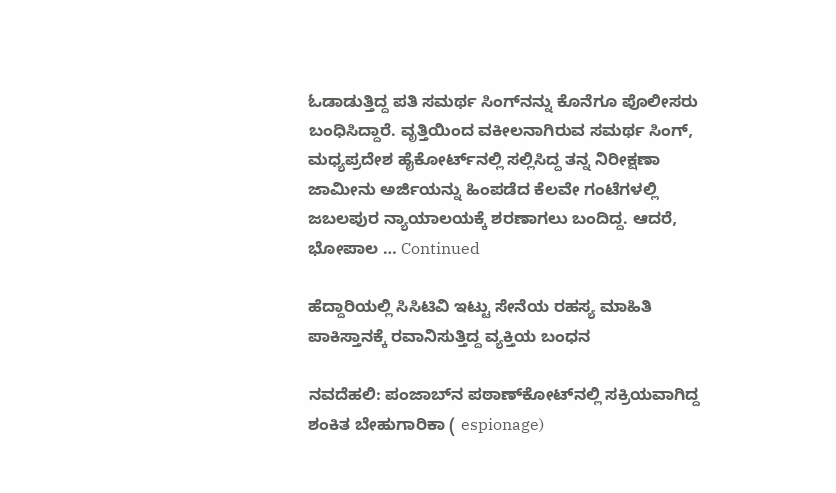ಓಡಾಡುತ್ತಿದ್ದ ಪತಿ ಸಮರ್ಥ ಸಿಂಗ್‌ನನ್ನು ಕೊನೆಗೂ ಪೊಲೀಸರು ಬಂಧಿಸಿದ್ದಾರೆ. ವೃತ್ತಿಯಿಂದ ವಕೀಲನಾಗಿರುವ ಸಮರ್ಥ ಸಿಂಗ್, ಮಧ್ಯಪ್ರದೇಶ ಹೈಕೋರ್ಟ್‌ನಲ್ಲಿ ಸಲ್ಲಿಸಿದ್ದ ತನ್ನ ನಿರೀಕ್ಷಣಾ ಜಾಮೀನು ಅರ್ಜಿಯನ್ನು ಹಿಂಪಡೆದ ಕೆಲವೇ ಗಂಟೆಗಳಲ್ಲಿ ಜಬಲಪುರ ನ್ಯಾಯಾಲಯಕ್ಕೆ ಶರಣಾಗಲು ಬಂದಿದ್ದ. ಆದರೆ, ಭೋಪಾಲ … Continued

ಹೆದ್ದಾರಿಯಲ್ಲಿ ಸಿಸಿಟಿವಿ ಇಟ್ಟು ಸೇನೆಯ ರಹಸ್ಯ ಮಾಹಿತಿ ಪಾಕಿಸ್ತಾನಕ್ಕೆ ರವಾನಿಸುತ್ತಿದ್ದ ವ್ಯಕ್ತಿಯ ಬಂಧನ

ನವದೆಹಲಿ: ಪಂಜಾಬ್‌ನ ಪಠಾಣ್‌ಕೋಟ್‌ನಲ್ಲಿ ಸಕ್ರಿಯವಾಗಿದ್ದ ಶಂಕಿತ ಬೇಹುಗಾರಿಕಾ ( espionage)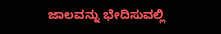ಜಾಲವನ್ನು ಭೇದಿಸುವಲ್ಲಿ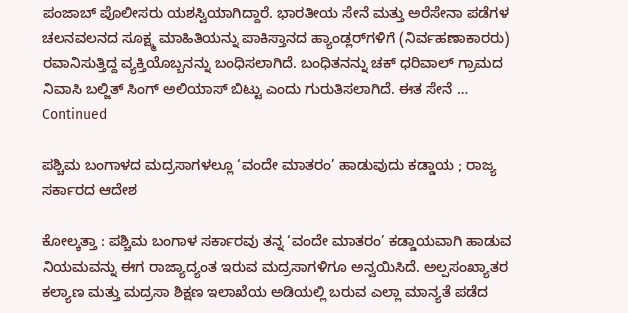ಪಂಜಾಬ್ ಪೊಲೀಸರು ಯಶಸ್ವಿಯಾಗಿದ್ದಾರೆ. ಭಾರತೀಯ ಸೇನೆ ಮತ್ತು ಅರೆಸೇನಾ ಪಡೆಗಳ ಚಲನವಲನದ ಸೂಕ್ಷ್ಮ ಮಾಹಿತಿಯನ್ನು ಪಾಕಿಸ್ತಾನದ ಹ್ಯಾಂಡ್ಲರ್‌ಗಳಿಗೆ (ನಿರ್ವಹಣಾಕಾರರು) ರವಾನಿಸುತ್ತಿದ್ದ ವ್ಯಕ್ತಿಯೊಬ್ಬನನ್ನು ಬಂಧಿಸಲಾಗಿದೆ. ಬಂಧಿತನನ್ನು ಚಕ್ ಧರಿವಾಲ್ ಗ್ರಾಮದ ನಿವಾಸಿ ಬಲ್ಜಿತ್ ಸಿಂಗ್ ಅಲಿಯಾಸ್ ಬಿಟ್ಟು ಎಂದು ಗುರುತಿಸಲಾಗಿದೆ. ಈತ ಸೇನೆ … Continued

ಪಶ್ಚಿಮ ಬಂಗಾಳದ ಮದ್ರಸಾಗಳಲ್ಲೂ ‘ವಂದೇ ಮಾತರಂ’ ಹಾಡುವುದು ಕಡ್ಡಾಯ ; ರಾಜ್ಯ ಸರ್ಕಾರದ ಆದೇಶ

ಕೋಲ್ಕತ್ತಾ : ಪಶ್ಚಿಮ ಬಂಗಾಳ ಸರ್ಕಾರವು ತನ್ನ ‘ವಂದೇ ಮಾತರಂ’ ಕಡ್ಡಾಯವಾಗಿ ಹಾಡುವ ನಿಯಮವನ್ನು ಈಗ ರಾಜ್ಯಾದ್ಯಂತ ಇರುವ ಮದ್ರಸಾಗಳಿಗೂ ಅನ್ವಯಿಸಿದೆ. ಅಲ್ಪಸಂಖ್ಯಾತರ ಕಲ್ಯಾಣ ಮತ್ತು ಮದ್ರಸಾ ಶಿಕ್ಷಣ ಇಲಾಖೆಯ ಅಡಿಯಲ್ಲಿ ಬರುವ ಎಲ್ಲಾ ಮಾನ್ಯತೆ ಪಡೆದ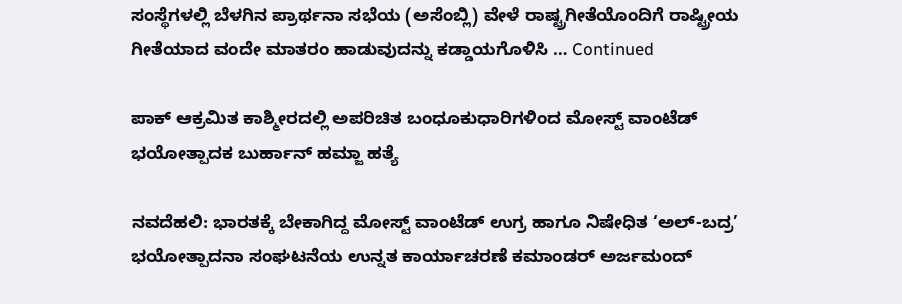ಸಂಸ್ಥೆಗಳಲ್ಲಿ ಬೆಳಗಿನ ಪ್ರಾರ್ಥನಾ ಸಭೆಯ (ಅಸೆಂಬ್ಲಿ) ವೇಳೆ ರಾಷ್ಟ್ರಗೀತೆಯೊಂದಿಗೆ ರಾಷ್ಟ್ರೀಯ ಗೀತೆಯಾದ ವಂದೇ ಮಾತರಂ ಹಾಡುವುದನ್ನು ಕಡ್ಡಾಯಗೊಳಿಸಿ … Continued

ಪಾಕ್ ಆಕ್ರಮಿತ ಕಾಶ್ಮೀರದಲ್ಲಿ ಅಪರಿಚಿತ ಬಂಧೂಕುಧಾರಿಗಳಿಂದ ಮೋಸ್ಟ್ ವಾಂಟೆಡ್ ಭಯೋತ್ಪಾದಕ ಬುರ್ಹಾನ್ ಹಮ್ಜಾ ಹತ್ಯೆ

ನವದೆಹಲಿ: ಭಾರತಕ್ಕೆ ಬೇಕಾಗಿದ್ದ ಮೋಸ್ಟ್ ವಾಂಟೆಡ್ ಉಗ್ರ ಹಾಗೂ ನಿಷೇಧಿತ ‘ಅಲ್-ಬದ್ರ’ ಭಯೋತ್ಪಾದನಾ ಸಂಘಟನೆಯ ಉನ್ನತ ಕಾರ್ಯಾಚರಣೆ ಕಮಾಂಡರ್ ಅರ್ಜಮಂದ್‌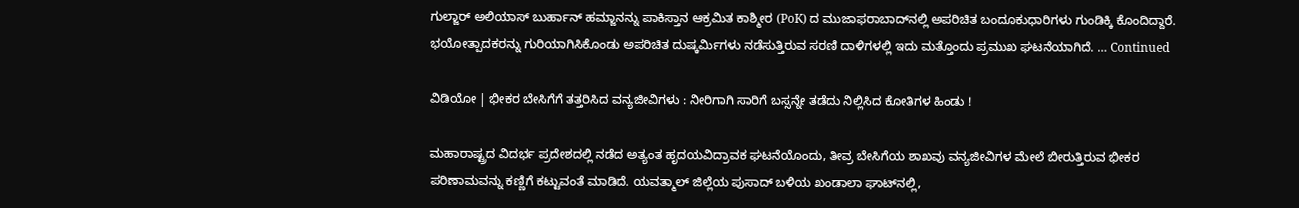ಗುಲ್ಜಾರ್ ಅಲಿಯಾಸ್ ಬುರ್ಹಾನ್ ಹಮ್ಜಾನನ್ನು ಪಾಕಿಸ್ತಾನ ಆಕ್ರಮಿತ ಕಾಶ್ಮೀರ (PoK) ದ ಮುಜಾಫರಾಬಾದ್‌ನಲ್ಲಿ ಅಪರಿಚಿತ ಬಂದೂಕುಧಾರಿಗಳು ಗುಂಡಿಕ್ಕಿ ಕೊಂದಿದ್ದಾರೆ. ಭಯೋತ್ಪಾದಕರನ್ನು ಗುರಿಯಾಗಿಸಿಕೊಂಡು ಅಪರಿಚಿತ ದುಷ್ಕರ್ಮಿಗಳು ನಡೆಸುತ್ತಿರುವ ಸರಣಿ ದಾಳಿಗಳಲ್ಲಿ ಇದು ಮತ್ತೊಂದು ಪ್ರಮುಖ ಘಟನೆಯಾಗಿದೆ. … Continued

ವಿಡಿಯೋ | ಭೀಕರ ಬೇಸಿಗೆಗೆ ತತ್ತರಿಸಿದ ವನ್ಯಜೀವಿಗಳು : ನೀರಿಗಾಗಿ ಸಾರಿಗೆ ಬಸ್ಸನ್ನೇ ತಡೆದು ನಿಲ್ಲಿಸಿದ ಕೋತಿಗಳ ಹಿಂಡು !

ಮಹಾರಾಷ್ಟ್ರದ ವಿದರ್ಭ ಪ್ರದೇಶದಲ್ಲಿ ನಡೆದ ಅತ್ಯಂತ ಹೃದಯವಿದ್ರಾವಕ ಘಟನೆಯೊಂದು, ತೀವ್ರ ಬೇಸಿಗೆಯ ಶಾಖವು ವನ್ಯಜೀವಿಗಳ ಮೇಲೆ ಬೀರುತ್ತಿರುವ ಭೀಕರ ಪರಿಣಾಮವನ್ನು ಕಣ್ಣಿಗೆ ಕಟ್ಟುವಂತೆ ಮಾಡಿದೆ. ಯವತ್ಮಾಲ್ ಜಿಲ್ಲೆಯ ಪುಸಾದ್ ಬಳಿಯ ಖಂಡಾಲಾ ಘಾಟ್‌ನಲ್ಲಿ,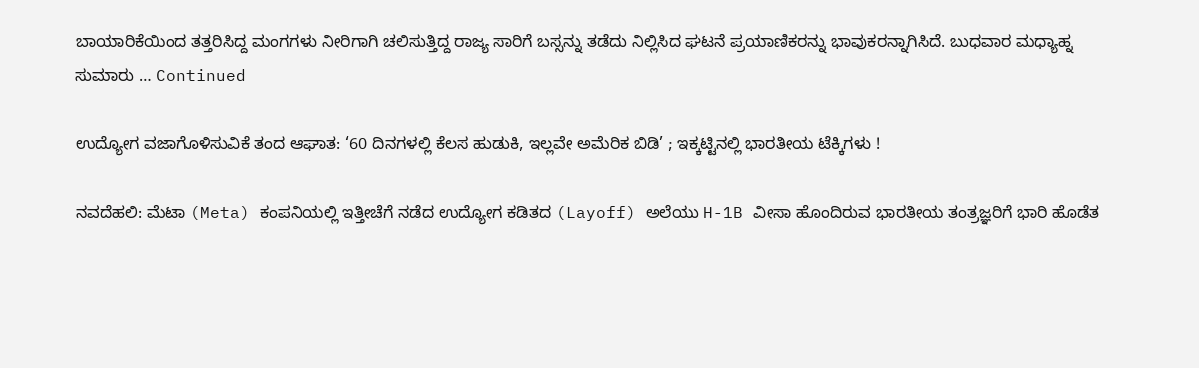ಬಾಯಾರಿಕೆಯಿಂದ ತತ್ತರಿಸಿದ್ದ ಮಂಗಗಳು ನೀರಿಗಾಗಿ ಚಲಿಸುತ್ತಿದ್ದ ರಾಜ್ಯ ಸಾರಿಗೆ ಬಸ್ಸನ್ನು ತಡೆದು ನಿಲ್ಲಿಸಿದ ಘಟನೆ ಪ್ರಯಾಣಿಕರನ್ನು ಭಾವುಕರನ್ನಾಗಿಸಿದೆ. ಬುಧವಾರ ಮಧ್ಯಾಹ್ನ ಸುಮಾರು … Continued

ಉದ್ಯೋಗ ವಜಾಗೊಳಿಸುವಿಕೆ ತಂದ ಆಘಾತ: ‘60 ದಿನಗಳಲ್ಲಿ ಕೆಲಸ ಹುಡುಕಿ, ಇಲ್ಲವೇ ಅಮೆರಿಕ ಬಿಡಿ’ ; ಇಕ್ಕಟ್ಟಿನಲ್ಲಿ ಭಾರತೀಯ ಟೆಕ್ಕಿಗಳು !

ನವದೆಹಲಿ: ಮೆಟಾ (Meta) ಕಂಪನಿಯಲ್ಲಿ ಇತ್ತೀಚೆಗೆ ನಡೆದ ಉದ್ಯೋಗ ಕಡಿತದ (Layoff) ಅಲೆಯು H-1B ವೀಸಾ ಹೊಂದಿರುವ ಭಾರತೀಯ ತಂತ್ರಜ್ಞರಿಗೆ ಭಾರಿ ಹೊಡೆತ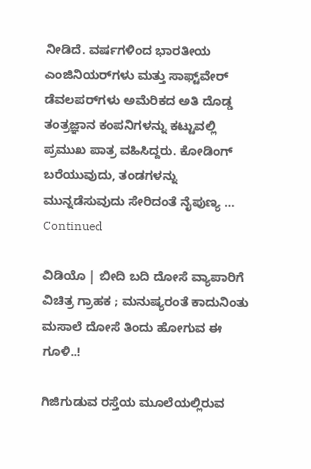ನೀಡಿದೆ. ವರ್ಷಗಳಿಂದ ಭಾರತೀಯ ಎಂಜಿನಿಯರ್‌ಗಳು ಮತ್ತು ಸಾಫ್ಟ್‌ವೇರ್ ಡೆವಲಪರ್‌ಗಳು ಅಮೆರಿಕದ ಅತಿ ದೊಡ್ಡ ತಂತ್ರಜ್ಞಾನ ಕಂಪನಿಗಳನ್ನು ಕಟ್ಟುವಲ್ಲಿ ಪ್ರಮುಖ ಪಾತ್ರ ವಹಿಸಿದ್ದರು. ಕೋಡಿಂಗ್ ಬರೆಯುವುದು, ತಂಡಗಳನ್ನು ಮುನ್ನಡೆಸುವುದು ಸೇರಿದಂತೆ ನೈಪುಣ್ಯ … Continued

ವಿಡಿಯೊ | ಬೀದಿ ಬದಿ ದೋಸೆ ವ್ಯಾಪಾರಿಗೆ ವಿಚಿತ್ರ ಗ್ರಾಹಕ ; ಮನುಷ್ಯರಂತೆ ಕಾದುನಿಂತು ಮಸಾಲೆ ದೋಸೆ ತಿಂದು ಹೋಗುವ ಈ ಗೂಳಿ..!

ಗಿಜಿಗುಡುವ ರಸ್ತೆಯ ಮೂಲೆಯಲ್ಲಿರುವ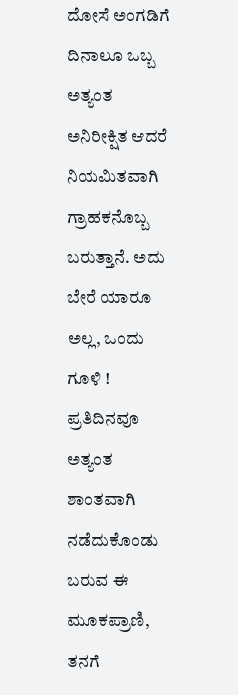ದೋಸೆ ಅಂಗಡಿಗೆ ದಿನಾಲೂ ಒಬ್ಬ ಅತ್ಯಂತ ಅನಿರೀಕ್ಷಿತ ಆದರೆ ನಿಯಮಿತವಾಗಿ ಗ್ರಾಹಕನೊಬ್ಬ ಬರುತ್ತಾನೆ. ಅದು ಬೇರೆ ಯಾರೂ ಅಲ್ಲ, ಒಂದು ಗೂಳಿ ! ಪ್ರತಿದಿನವೂ ಅತ್ಯಂತ ಶಾಂತವಾಗಿ ನಡೆದುಕೊಂಡು ಬರುವ ಈ ಮೂಕಪ್ರಾಣಿ, ತನಗೆ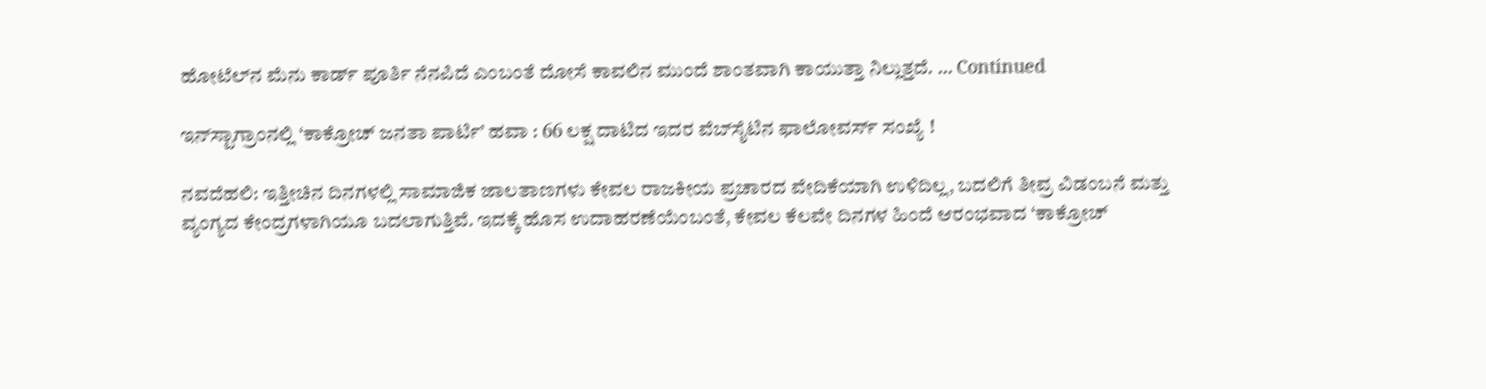ಹೋಟೆಲ್‌ನ ಮೆನು ಕಾರ್ಡ್ ಪೂರ್ತಿ ನೆನಪಿದೆ ಎಂಬಂತೆ ದೋಸೆ ಕಾವಲಿನ ಮುಂದೆ ಶಾಂತವಾಗಿ ಕಾಯುತ್ತಾ ನಿಲ್ಲುತ್ತದೆ. … Continued

ಇನ್‌ಸ್ಟಾಗ್ರಾಂನಲ್ಲಿ ‘ಕಾಕ್ರೋಚ್ ಜನತಾ ಪಾರ್ಟಿ’ ಹವಾ : 66 ಲಕ್ಷ ದಾಟಿದ ಇದರ ವೆಬ್‌ಸೈಟಿನ ಫಾಲೋವರ್ಸ್ ಸಂಖ್ಯೆ !

ನವದೆಹಲಿ: ಇತ್ತೀಚಿನ ದಿನಗಳಲ್ಲಿ ಸಾಮಾಜಿಕ ಜಾಲತಾಣಗಳು ಕೇವಲ ರಾಜಕೀಯ ಪ್ರಚಾರದ ವೇದಿಕೆಯಾಗಿ ಉಳಿದಿಲ್ಲ, ಬದಲಿಗೆ ತೀವ್ರ ವಿಡಂಬನೆ ಮತ್ತು ವ್ಯಂಗ್ಯದ ಕೇಂದ್ರಗಳಾಗಿಯೂ ಬದಲಾಗುತ್ತಿವೆ. ಇದಕ್ಕೆ ಹೊಸ ಉದಾಹರಣೆಯೆಂಬಂತೆ, ಕೇವಲ ಕೆಲವೇ ದಿನಗಳ ಹಿಂದೆ ಆರಂಭವಾದ ‘ಕಾಕ್ರೋಚ್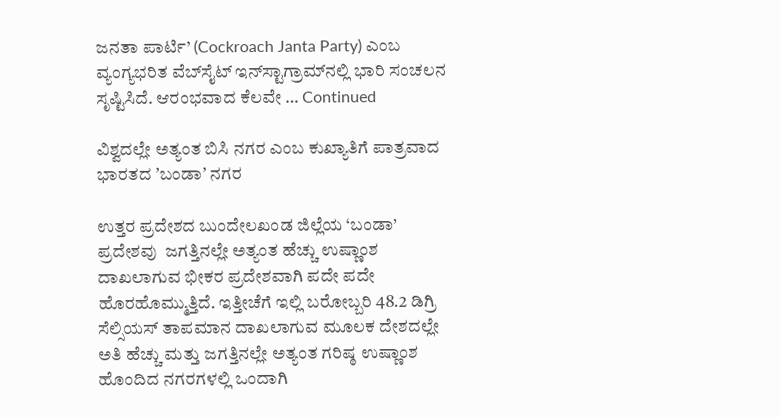ಜನತಾ ಪಾರ್ಟಿ’ (Cockroach Janta Party) ಎಂಬ ವ್ಯಂಗ್ಯಭರಿತ ವೆಬ್‌ಸೈಟ್ ಇನ್‌ಸ್ಟಾಗ್ರಾಮ್‌ನಲ್ಲಿ ಭಾರಿ ಸಂಚಲನ ಸೃಷ್ಟಿಸಿದೆ. ಆರಂಭವಾದ ಕೆಲವೇ … Continued

ವಿಶ್ವದಲ್ಲೇ ಅತ್ಯಂತ ಬಿಸಿ ನಗರ ಎಂಬ ಕುಖ್ಯಾತಿಗೆ ಪಾತ್ರವಾದ ಭಾರತದ ʼಬಂಡಾʼ ನಗರ

ಉತ್ತರ ಪ್ರದೇಶದ ಬುಂದೇಲಖಂಡ ಜಿಲ್ಲೆಯ ‘ಬಂಡಾ’  ಪ್ರದೇಶವು  ಜಗತ್ತಿನಲ್ಲೇ ಅತ್ಯಂತ ಹೆಚ್ಚು ಉಷ್ಣಾಂಶ ದಾಖಲಾಗುವ ಭೀಕರ ಪ್ರದೇಶವಾಗಿ ಪದೇ ಪದೇ ಹೊರಹೊಮ್ಮುತ್ತಿದೆ. ಇತ್ತೀಚೆಗೆ ಇಲ್ಲಿ ಬರೋಬ್ಬರಿ 48.2 ಡಿಗ್ರಿ ಸೆಲ್ಸಿಯಸ್ ತಾಪಮಾನ ದಾಖಲಾಗುವ ಮೂಲಕ ದೇಶದಲ್ಲೇ ಅತಿ ಹೆಚ್ಚು ಮತ್ತು ಜಗತ್ತಿನಲ್ಲೇ ಅತ್ಯಂತ ಗರಿಷ್ಠ ಉಷ್ಣಾಂಶ ಹೊಂದಿದ ನಗರಗಳಲ್ಲಿ ಒಂದಾಗಿ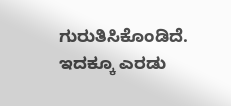ಗುರುತಿಸಿಕೊಂಡಿದೆ. ಇದಕ್ಕೂ ಎರಡು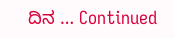ದಿನ … Continued